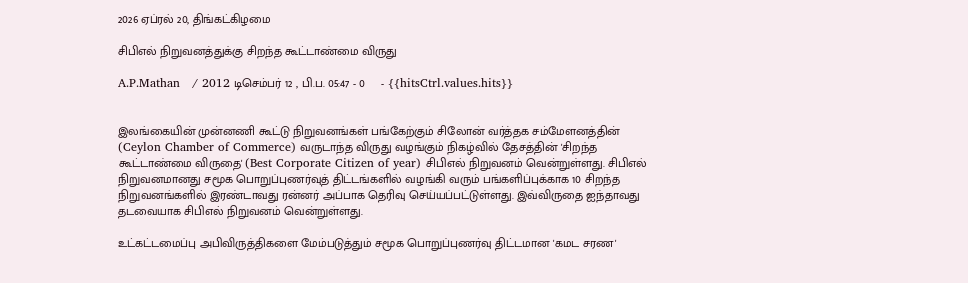2026 ஏப்ரல் 20, திங்கட்கிழமை

சிபிஎல் நிறுவனத்துக்கு சிறந்த கூட்டாண்மை விருது

A.P.Mathan   / 2012 டிசெம்பர் 12 , பி.ப. 05:47 - 0     - {{hitsCtrl.values.hits}}


இலங்கையின் முன்னணி கூட்டு நிறுவனங்கள் பங்கேற்கும் சிலோன் வர்த்தக சம்மேளனத்தின் (Ceylon Chamber of Commerce) வருடாந்த விருது வழங்கும் நிகழ்வில் தேசத்தின் 'சிறந்த கூட்டாண்மை விருதை' (Best Corporate Citizen of year) சிபிஎல் நிறுவனம் வென்றுள்ளது. சிபிஎல் நிறுவனமானது சமூக பொறுப்புணர்வுத் திட்டங்களில் வழங்கி வரும் பங்களிப்புக்காக 10 சிறந்த நிறுவனங்களில் இரண்டாவது ரன்னர் அப்பாக தெரிவு செய்யப்பட்டுள்ளது. இவ்விருதை ஐந்தாவது தடவையாக சிபிஎல் நிறுவனம் வென்றுள்ளது.

உட்கட்டமைப்பு அபிவிருத்திகளை மேம்படுத்தும் சமூக பொறுப்புணர்வு திட்டமான 'கமட சரண'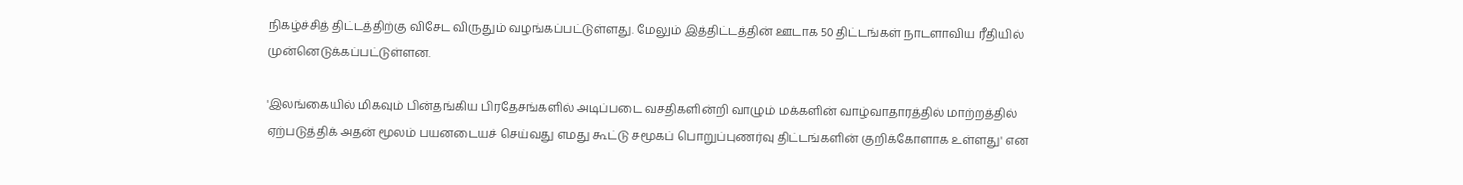நிகழ்ச்சித் திட்டத்திற்கு விசேட விருதும் வழங்கப்பட்டுள்ளது. மேலும் இத்திட்டத்தின் ஊடாக 50 திட்டங்கள் நாடளாவிய ரீதியில் முன்னெடுக்கப்பட்டுள்ளன.

'இலங்கையில் மிகவும் பின்தங்கிய பிரதேசங்களில் அடிப்படை வசதிகளின்றி வாழும் மக்களின் வாழ்வாதாரத்தில் மாற்றத்தில் ஏற்படுத்திக் அதன் மூலம் பயனடையச் செய்வது எமது கூட்டு சமூகப் பொறுப்புணர்வு திட்டங்களின் குறிக்கோளாக உள்ளது' என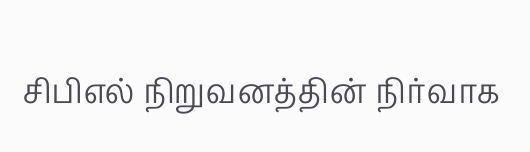சிபிஎல் நிறுவனத்தின் நிர்வாக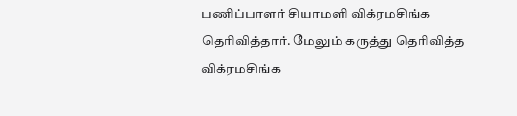பணிப்பாளர் சியாமளி விக்ரமசிங்க தெரிவித்தார். மேலும் கருத்து தெரிவித்த விக்ரமசிங்க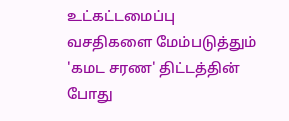உட்கட்டமைப்பு வசதிகளை மேம்படுத்தும் 'கமட சரண' திட்டத்தின் போது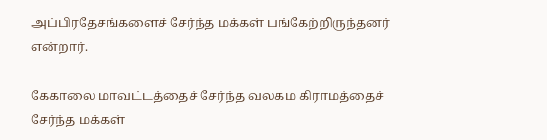அப்பிரதேசங்களைச் சேர்ந்த மக்கள் பங்கேற்றிருந்தனர் என்றார்.

கேகாலை மாவட்டத்தைச் சேர்ந்த வலகம கிராமத்தைச் சேர்ந்த மக்கள்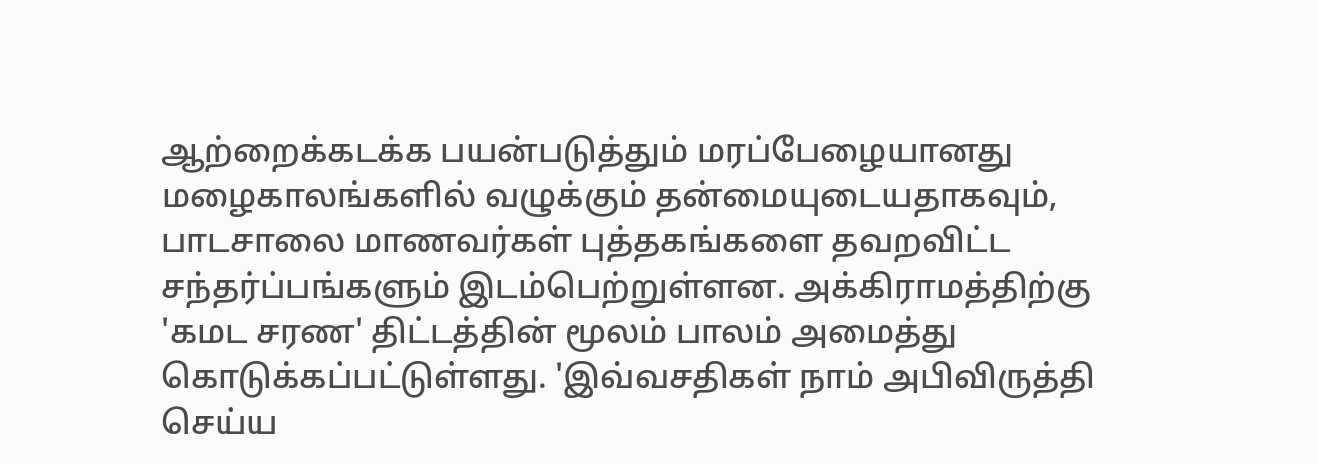ஆற்றைக்கடக்க பயன்படுத்தும் மரப்பேழையானது மழைகாலங்களில் வழுக்கும் தன்மையுடையதாகவும், பாடசாலை மாணவர்கள் புத்தகங்களை தவறவிட்ட சந்தர்ப்பங்களும் இடம்பெற்றுள்ளன. அக்கிராமத்திற்கு 'கமட சரண' திட்டத்தின் மூலம் பாலம் அமைத்து கொடுக்கப்பட்டுள்ளது. 'இவ்வசதிகள் நாம் அபிவிருத்தி செய்ய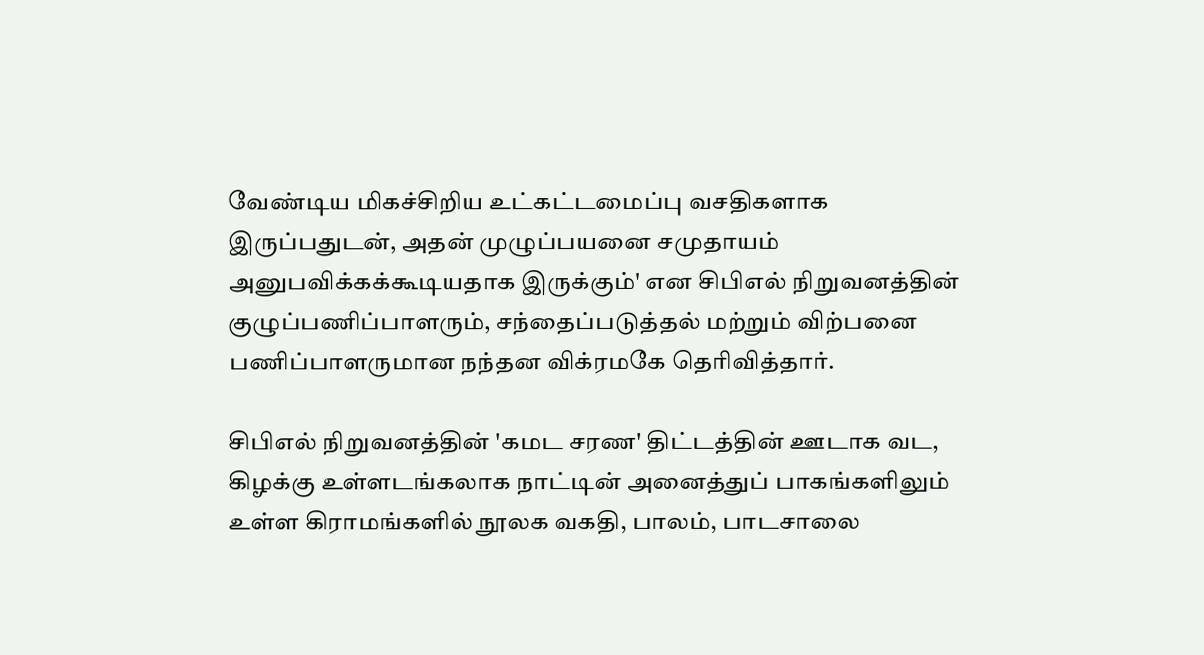வேண்டிய மிகச்சிறிய உட்கட்டமைப்பு வசதிகளாக இருப்பதுடன், அதன் முழுப்பயனை சமுதாயம் அனுபவிக்கக்கூடியதாக இருக்கும்' என சிபிஎல் நிறுவனத்தின் குழுப்பணிப்பாளரும், சந்தைப்படுத்தல் மற்றும் விற்பனை பணிப்பாளருமான நந்தன விக்ரமகே தெரிவித்தார்.

சிபிஎல் நிறுவனத்தின் 'கமட சரண' திட்டத்தின் ஊடாக வட, கிழக்கு உள்ளடங்கலாக நாட்டின் அனைத்துப் பாகங்களிலும் உள்ள கிராமங்களில் நூலக வகதி, பாலம், பாடசாலை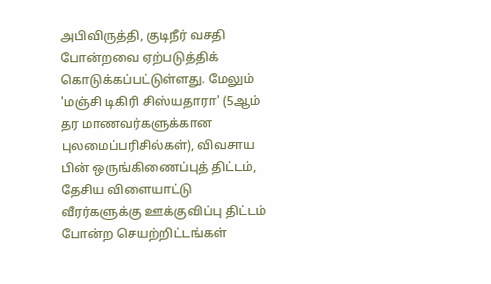அபிவிருத்தி, குடிநீர் வசதி போன்றவை ஏற்படுத்திக் கொடுக்கப்பட்டுள்ளது. மேலும் 'மஞ்சி டிகிரி சிஸ்யதாரா' (5ஆம் தர மாணவர்களுக்கான புலமைப்பரிசில்கள்), விவசாய பின் ஒருங்கிணைப்புத் திட்டம், தேசிய விளையாட்டு வீரர்களுக்கு ஊக்குவிப்பு திட்டம் போன்ற செயற்றிட்டங்கள்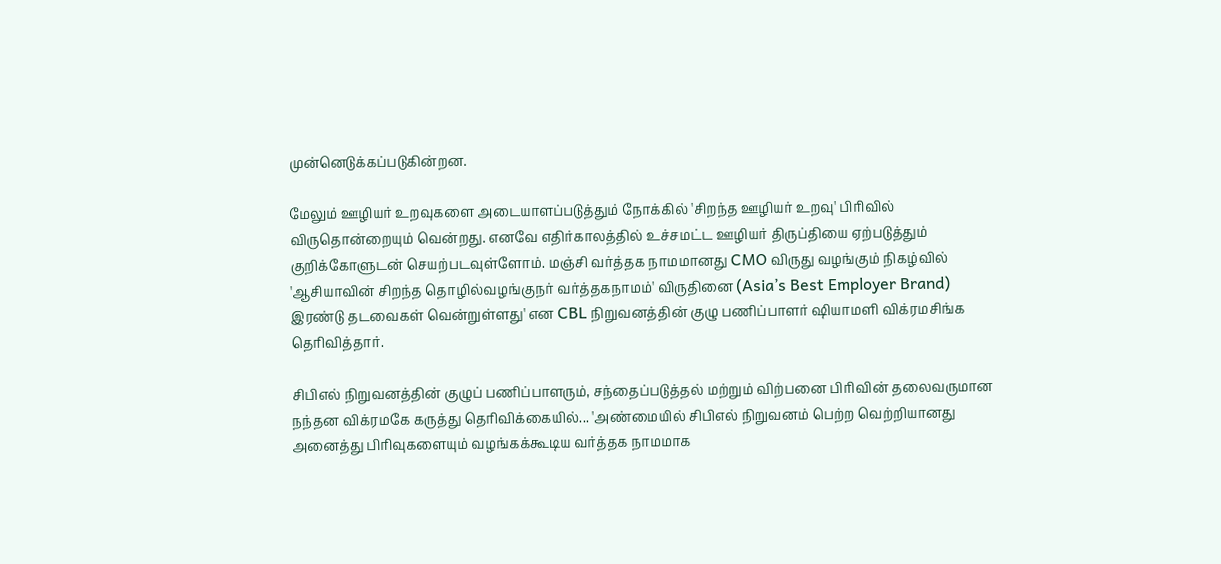முன்னெடுக்கப்படுகின்றன.

மேலும் ஊழியர் உறவுகளை அடையாளப்படுத்தும் நோக்கில் 'சிறந்த ஊழியர் உறவு' பிரிவில் விருதொன்றையும் வென்றது. எனவே எதிர்காலத்தில் உச்சமட்ட ஊழியர் திருப்தியை ஏற்படுத்தும் குறிக்கோளுடன் செயற்படவுள்ளோம். மஞ்சி வர்த்தக நாமமானது CMO விருது வழங்கும் நிகழ்வில் 'ஆசியாவின் சிறந்த தொழில்வழங்குநர் வர்த்தகநாமம்' விருதினை (Asia’s Best Employer Brand) இரண்டு தடவைகள் வென்றுள்ளது' என CBL நிறுவனத்தின் குழு பணிப்பாளர் ஷியாமளி விக்ரமசிங்க தெரிவித்தார்.

சிபிஎல் நிறுவனத்தின் குழுப் பணிப்பாளரும், சந்தைப்படுத்தல் மற்றும் விற்பனை பிரிவின் தலைவருமான நந்தன விக்ரமகே கருத்து தெரிவிக்கையில்... 'அண்மையில் சிபிஎல் நிறுவனம் பெற்ற வெற்றியானது அனைத்து பிரிவுகளையும் வழங்கக்கூடிய வர்த்தக நாமமாக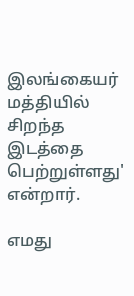இலங்கையர் மத்தியில் சிறந்த இடத்தை பெற்றுள்ளது' என்றார்.

எமது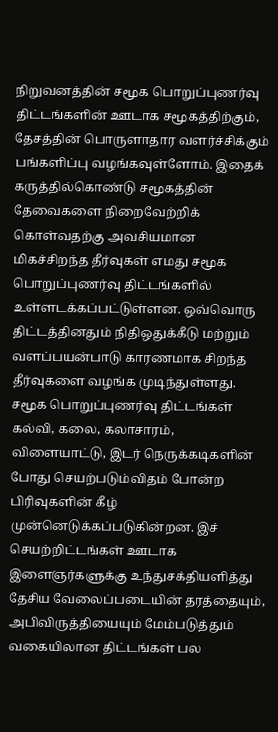நிறுவனத்தின் சமூக பொறுப்புணர்வு திட்டங்களின் ஊடாக சமூகத்திற்கும், தேசத்தின் பொருளாதார வளர்ச்சிக்கும் பங்களிப்பு வழங்கவுள்ளோம். இதைக் கருத்தில்கொண்டு சமூகத்தின் தேவைகளை நிறைவேற்றிக் கொள்வதற்கு அவசியமான மிகச்சிறந்த தீர்வுகள் எமது சமூக பொறுப்புணர்வு திட்டங்களில் உள்ளடக்கப்பட்டுள்ளன. ஒவ்வொரு திட்டத்தினதும் நிதிஒதுக்கீடு மற்றும் வளப்பயன்பாடு காரணமாக சிறந்த தீர்வுகளை வழங்க முடிந்துள்ளது. சமூக பொறுப்புணர்வு திட்டங்கள் கல்வி, கலை, கலாசாரம், விளையாட்டு, இடர் நெருக்கடிகளின் போது செயற்படும்விதம் போன்ற பிரிவுகளின் கீழ் முன்னெடுக்கப்படுகின்றன. இச் செயற்றிட்டங்கள் ஊடாக இளைஞர்களுக்கு உந்துசக்தியளித்து தேசிய வேலைப்படையின் தரத்தையும், அபிவிருத்தியையும் மேம்படுத்தும் வகையிலான திட்டங்கள் பல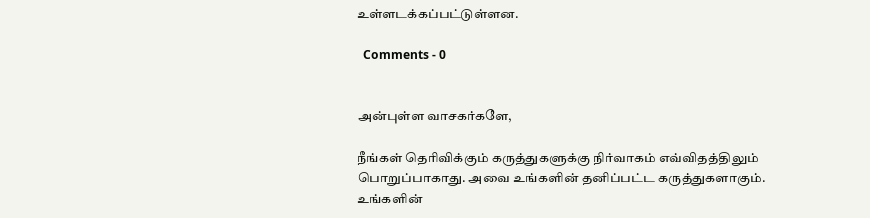உள்ளடக்கப்பட்டுள்ளன.

  Comments - 0


அன்புள்ள வாசகர்களே,

நீங்கள் தெரிவிக்கும் கருத்துகளுக்கு நிர்வாகம் எவ்விதத்திலும் பொறுப்பாகாது. அவை உங்களின் தனிப்பட்ட கருத்துகளாகும். உங்களின்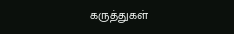கருத்துகள்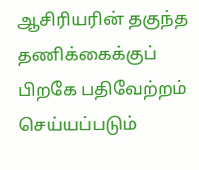ஆசிரியரின் தகுந்த தணிக்கைக்குப் பிறகே பதிவேற்றம் செய்யப்படும்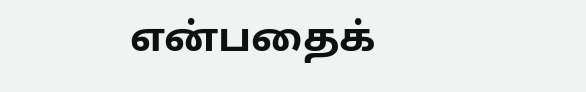என்பதைக்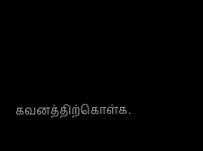கவனத்திற்கொள்க.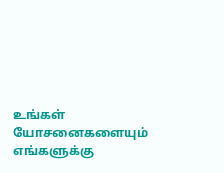உங்கள் யோசனைகளையும் எங்களுக்கு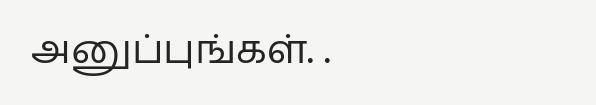அனுப்புங்கள். .